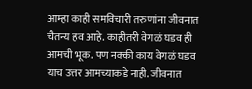आम्हा काही समविचारी तरुणांना जीवनात चैतन्य हव आहे. काहीतरी वेगळं घडव ही आमची भूक. पण नक्की काय वेगळं घडव याच उत्तर आमच्याकडे नाही. जीवनात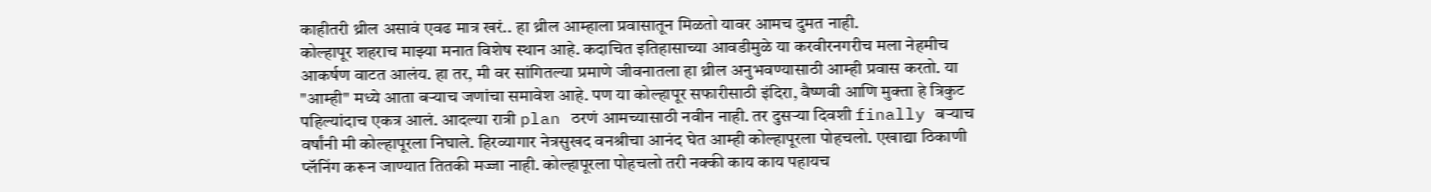काहीतरी थ्रील असावं एवढ मात्र खरं.. हा थ्रील आम्हाला प्रवासातून मिळतो यावर आमच दुमत नाही.
कोल्हापूर शहराच माझ्या मनात विशेष स्थान आहे. कदाचित इतिहासाच्या आवडीमुळे या करवीरनगरीच मला नेहमीच आकर्षण वाटत आलंय. हा तर, मी वर सांगितल्या प्रमाणे जीवनातला हा थ्रील अनुभवण्यासाठी आम्ही प्रवास करतो. या "आम्ही" मध्ये आता बऱ्याच जणांचा समावेश आहे. पण या कोल्हापूर सफारीसाठी इंदिरा, वैष्णवी आणि मुक्ता हे त्रिकुट पहिल्यांदाच एकत्र आलं. आदल्या रात्री plan ठरणं आमच्यासाठी नवीन नाही. तर दुसऱ्या दिवशी finally बऱ्याच वर्षांनी मी कोल्हापूरला निघाले. हिरव्यागार नेत्रसुखद वनश्रीचा आनंद घेत आम्ही कोल्हापूरला पोहचलो. एखाद्या ठिकाणी प्लॅनिंग करून जाण्यात तितकी मज्जा नाही. कोल्हापूरला पोहचलो तरी नक्की काय काय पहायच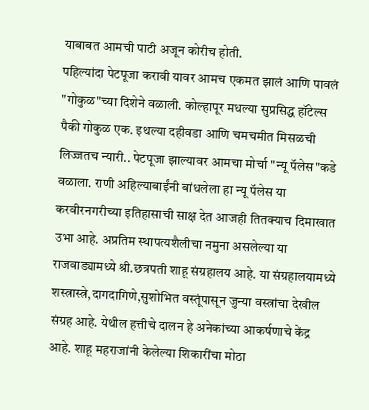याबाबत आमची पाटी अजून कोरीच होती.
पहिल्यांदा पेटपूजा करावी यावर आमच एकमत झालं आणि पावलं "गोकुळ"च्या दिशेने वळाली. कोल्हापूर मधल्या सुप्रसिद्ध हॉटेल्स पैकी गोकुळ एक. इथल्या दहीवडा आणि चमचमीत मिसळची लिज्जतच न्यारी.. पेटपूजा झाल्यावर आमचा मोर्चा "न्यू पॅलेस"कडे वळाला. राणी अहिल्याबाईंनी बांधलेला हा न्यू पॅलेस या करवीरनगरीच्या इतिहासाची साक्ष देत आजही तितक्याच दिमाखात उभा आहे. अप्रतिम स्थापत्यशैलीचा नमुना असलेल्या या राजवाड्यामध्ये श्री.छत्रपती शाहू संग्रहालय आहे. या संग्रहालयामध्ये शस्त्रास्त्रे,दागदागिणे,सुशोभित वस्तूंपासून जुन्या वस्त्रांचा देखील संग्रह आहे. येथील हत्तीचे दालन हे अनेकांच्या आकर्षणाचे केंद्र आहे. शाहू महराजांनी केलेल्या शिकारींचा मोठा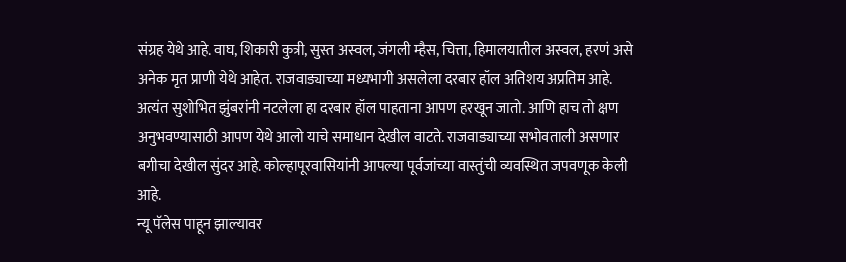संग्रह येथे आहे. वाघ, शिकारी कुत्री, सुस्त अस्वल, जंगली म्हैस, चित्ता, हिमालयातील अस्वल, हरणं असे अनेक मृत प्राणी येथे आहेत. राजवाड्याच्या मध्यभागी असलेला दरबार हॉल अतिशय अप्रतिम आहे. अत्यंत सुशोभित झुंबरांनी नटलेला हा दरबार हॉल पाहताना आपण हरखून जातो. आणि हाच तो क्षण अनुभवण्यासाठी आपण येथे आलो याचे समाधान देखील वाटते. राजवाड्याच्या सभोवताली असणार बगीचा देखील सुंदर आहे. कोल्हापूरवासियांनी आपल्या पूर्वजांच्या वास्तुंची व्यवस्थित जपवणूक केली आहे.
न्यू पॅलेस पाहून झाल्यावर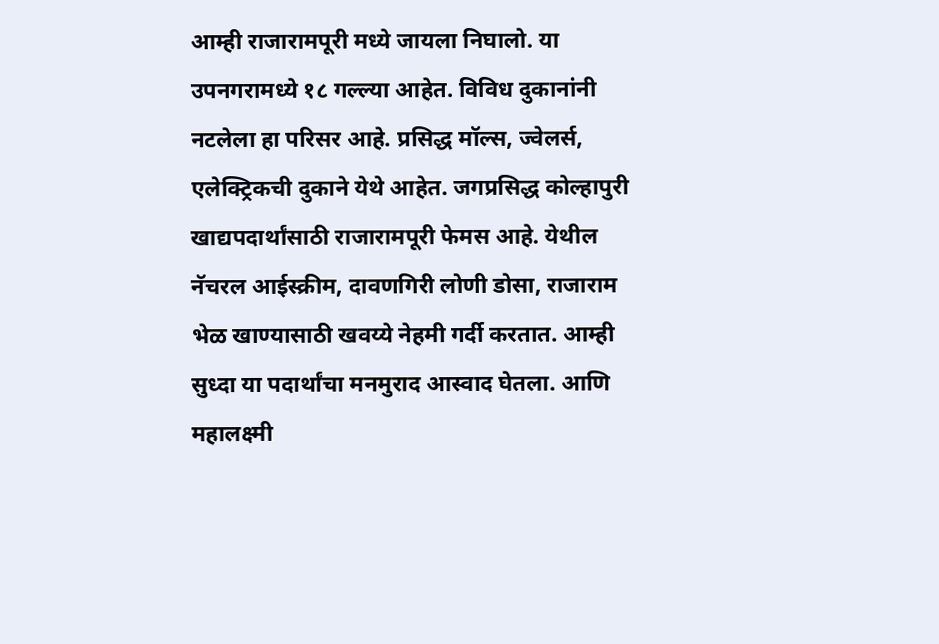आम्ही राजारामपूरी मध्ये जायला निघालो. या उपनगरामध्ये १८ गल्ल्या आहेत. विविध दुकानांनी नटलेला हा परिसर आहे. प्रसिद्ध मॉल्स, ज्वेलर्स, एलेक्ट्रिकची दुकाने येथे आहेत. जगप्रसिद्ध कोल्हापुरी खाद्यपदार्थांसाठी राजारामपूरी फेमस आहे. येथील नॅचरल आईस्क्रीम, दावणगिरी लोणी डोसा, राजाराम भेळ खाण्यासाठी खवय्ये नेहमी गर्दी करतात. आम्ही सुध्दा या पदार्थांचा मनमुराद आस्वाद घेतला. आणि महालक्ष्मी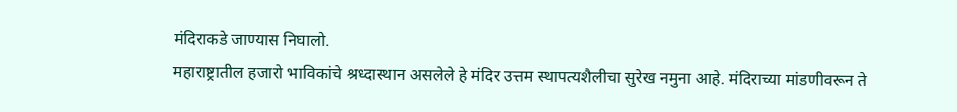मंदिराकडे जाण्यास निघालो.
महाराष्ट्रातील हजारो भाविकांचे श्रध्दास्थान असलेले हे मंदिर उत्तम स्थापत्यशैलीचा सुरेख नमुना आहे. मंदिराच्या मांडणीवरून ते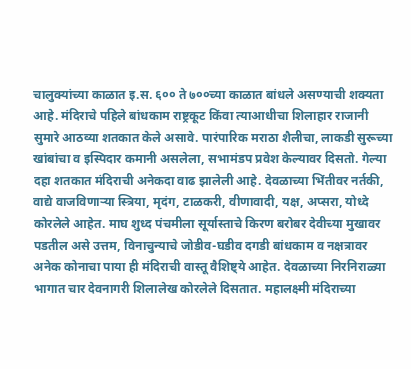चालुक्यांच्या काळात इ.स. ६०० ते ७००च्या काळात बांधले असण्याची शक्यता आहे. मंदिराचे पहिले बांधकाम राष्ट्रकूट किंवा त्याआधीचा शिलाहार राजानी सुमारे आठव्या शतकात केले असावे. पारंपारिक मराठा शैलीचा, लाकडी सुरूच्या खांबांचा व इस्पिदार कमानी असलेला, सभामंडप प्रवेश केल्यावर दिसतो. गेल्या दहा शतकात मंदिराची अनेकदा वाढ झालेली आहे. देवळाच्या भिंतीवर नर्तकी, वाद्ये वाजविणाऱ्या स्त्रिया, मृदंग, टाळकरी, वीणावादी, यक्ष, अप्सरा, योध्दे कोरलेले आहेत. माघ शुध्द पंचमीला सूर्यास्ताचे किरण बरोबर देवीच्या मुखावर पडतील असे उत्तम, विनाचुन्याचे जोडीव-घडीव दगडी बांधकाम व नक्षत्रावर अनेक कोनाचा पाया ही मंदिराची वास्तू वैशिष्ट्ये आहेत. देवळाच्या निरनिराळ्या भागात चार देवनागरी शिलालेख कोरलेले दिसतात. महालक्ष्मी मंदिराच्या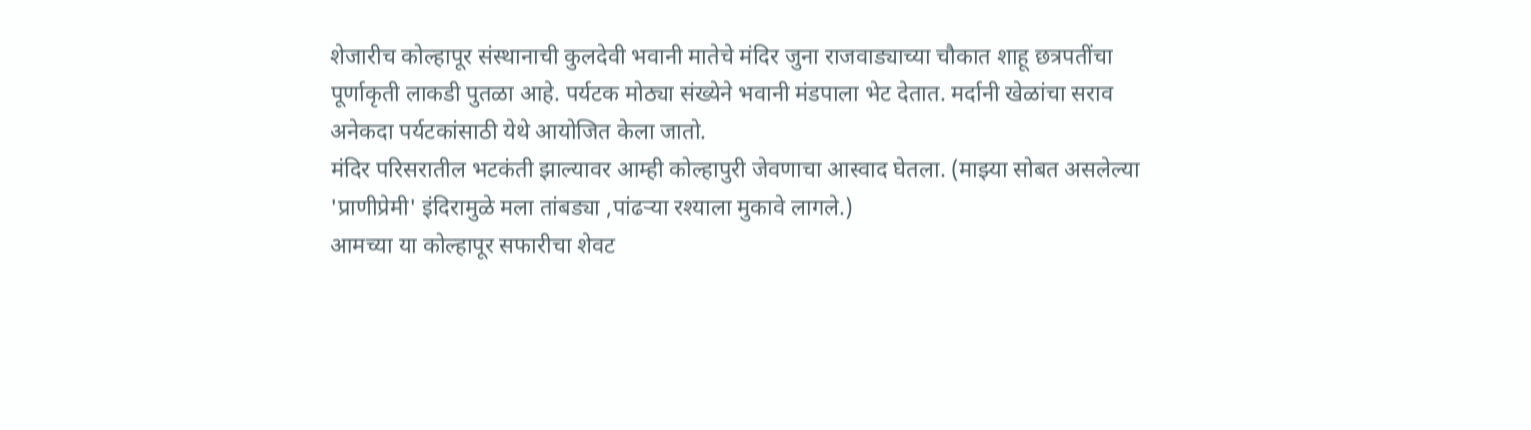शेजारीच कोल्हापूर संस्थानाची कुलदेवी भवानी मातेचे मंदिर जुना राजवाड्याच्या चौकात शाहू छत्रपतींचा पूर्णाकृती लाकडी पुतळा आहे. पर्यटक मोठ्या संख्येने भवानी मंडपाला भेट देतात. मर्दानी खेळांचा सराव अनेकदा पर्यटकांसाठी येथे आयोजित केला जातो.
मंदिर परिसरातील भटकंती झाल्यावर आम्ही कोल्हापुरी जेवणाचा आस्वाद घेतला. (माझ्या सोबत असलेल्या 'प्राणीप्रेमी' इंदिरामुळे मला तांबड्या ,पांढऱ्या रश्याला मुकावे लागले.)
आमच्या या कोल्हापूर सफारीचा शेवट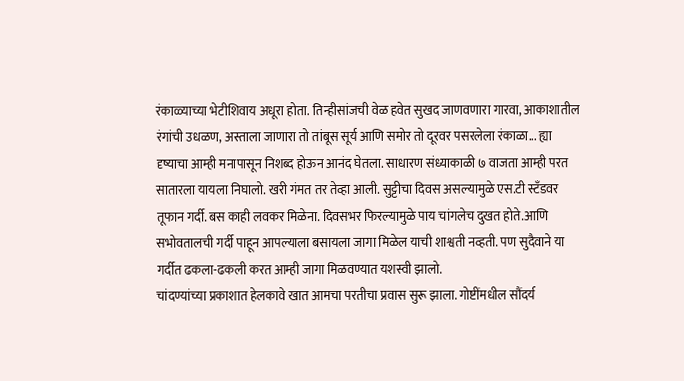रंकाळ्याच्या भेटीशिवाय अधूरा होता. तिन्हीसांजची वेळ हवेत सुखद जाणवणारा गारवा, आकाशातील रंगांची उधळण, अस्ताला जाणारा तो तांबूस सूर्य आणि समोर तो दूरवर पसरलेला रंकाळा... ह्या दृष्याचा आम्ही मनापासून निशब्द होऊन आनंद घेतला. साधारण संध्याकाळी ७ वाजता आम्ही परत सातारला यायला निघालो. खरी गंमत तर तेव्हा आली. सुट्टीचा दिवस असल्यामुळे एस.टी स्टँडवर तूफान गर्दी. बस काही लवकर मिळेना. दिवसभर फिरल्यामुळे पाय चांगलेच दुखत होते.आणि सभोवतालची गर्दी पाहून आपल्याला बसायला जागा मिळेल याची शाश्वती नव्हती. पण सुदैवाने या गर्दीत ढकला-ढकली करत आम्ही जागा मिळवण्यात यशस्वी झालो.
चांदण्यांच्या प्रकाशात हेलकावे खात आमचा परतीचा प्रवास सुरू झाला. गोष्टींमधील सौंदर्य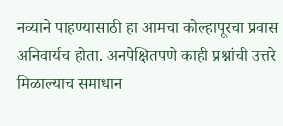नव्याने पाहण्यासाठी हा आमचा कोल्हापूरचा प्रवास अनिवार्यच होता. अनपेक्षितपणे काही प्रश्नांची उत्तरे मिळाल्याच समाधान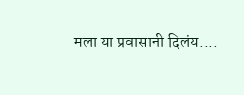मला या प्रवासानी दिलंय....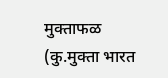मुक्ताफळ
(कु.मुक्ता भारत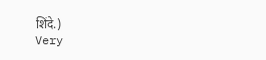शिंदे.)
Very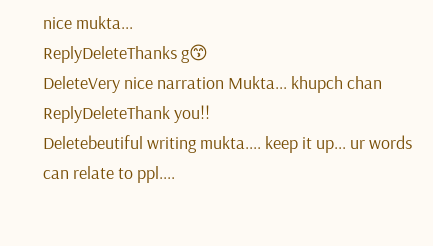nice mukta...
ReplyDeleteThanks g😙
DeleteVery nice narration Mukta... khupch chan
ReplyDeleteThank you!!
Deletebeutiful writing mukta.... keep it up... ur words can relate to ppl....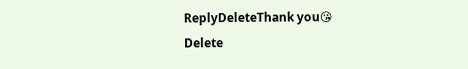ReplyDeleteThank you😘
Delete